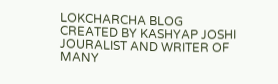LOKCHARCHA BLOG CREATED BY KASHYAP JOSHI JOURALIST AND WRITER OF MANY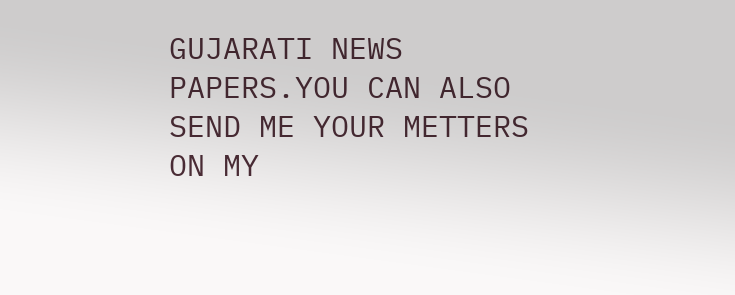GUJARATI NEWS PAPERS.YOU CAN ALSO SEND ME YOUR METTERS ON MY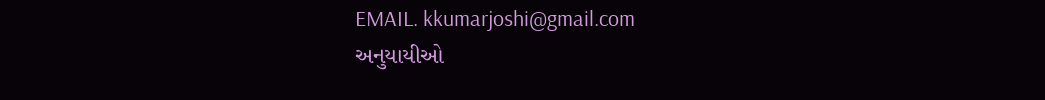EMAIL. kkumarjoshi@gmail.com
અનુયાયીઓ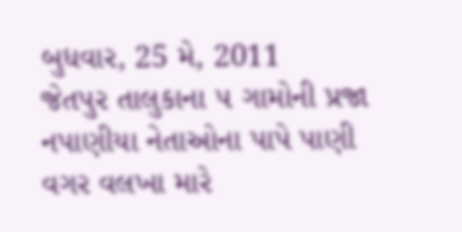બુધવાર, 25 મે, 2011
જેતપુર તાલુકાના ૫ ગામોની પ્રજા નપાણીયા નેતાઓના પાપે પાણી વગર વલખા મારે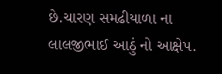છે.ચારણ સમઢીયાળા ના લાલજીભાઈ આઠું નો આક્ષેપ.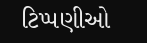ટિપ્પણીઓ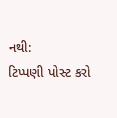નથી:
ટિપ્પણી પોસ્ટ કરો